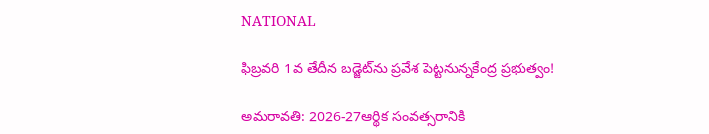NATIONAL

ఫిబ్రవరి 1వ తేదీన బడ్జెట్‌ను ప్రవేశ పెట్టనున్నకేంద్ర ప్రభుత్వం!

అమరావతి: 2026-27ఆర్థిక సంవత్సరానికి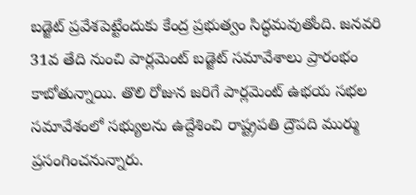బడ్జెట్ ప్రవేశపెట్టేందుకు కేంద్ర ప్రభుత్వం సిద్ధమవుతోంది. జనవరి 31వ తేది నుంచి పార్లమెంట్ బడ్జెట్ సమావేశాలు ప్రారంభం కాబోతున్నాయి. తొలి రోజున జరిగే పార్లమెంట్ ఉభయ సభల సమావేశంలో సభ్యులను ఉద్దేశించి రాష్ట్రపతి ద్రౌపది ముర్ము ప్రసంగించనున్నారు.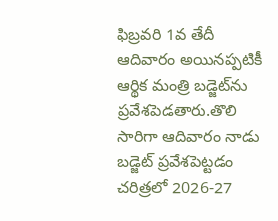ఫిబ్రవరి 1వ తేదీ ఆదివారం అయినప్పటికీ ఆర్థిక మంత్రి బడ్జెట్‌ను ప్రవేశపెడతారు.తొలి సారిగా ఆదివారం నాడు బడ్జెట్ ప్రవేశపెట్టడం చరిత్రలో 2026-27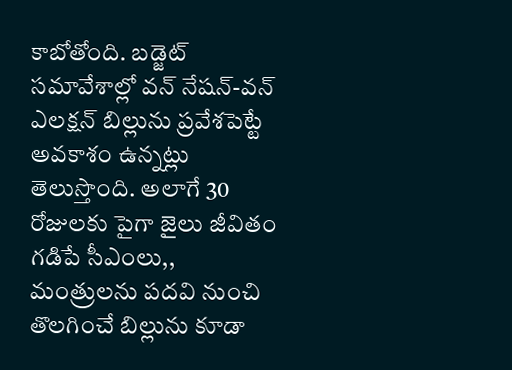కాబోతోంది. బడ్జెట్ సమావేశాల్లో వన్ నేషన్-వన్ ఎలక్షన్ బిల్లును ప్రవేశపెట్టే అవకాశం ఉన్నట్లు తెలుస్తొంది. అలాగే 30 రోజులకు పైగా జైలు జీవితం గడిపే సీఎంలు,, మంత్రులను పదవి నుంచి తొలగించే బిల్లును కూడా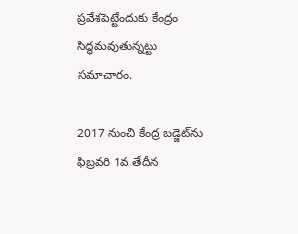ప్రవేశపెట్టేందుకు కేంద్రం సిద్ధమవుతున్నట్టు సమాచారం.

2017 నుంచి కేంద్ర బడ్జెట్‌ను ఫిబ్రవరి 1వ తేదీన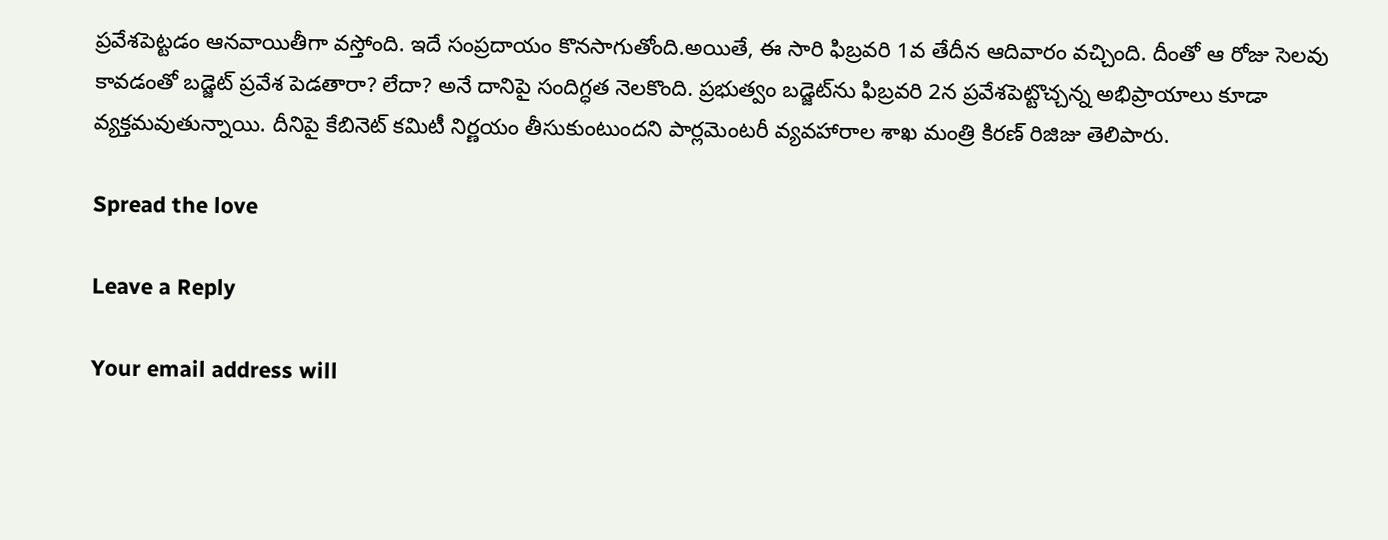ప్రవేశపెట్టడం ఆనవాయితీగా వస్తోంది. ఇదే సంప్రదాయం కొనసాగుతోంది.అయితే, ఈ సారి ఫిబ్రవరి 1వ తేదీన ఆదివారం వచ్చింది. దీంతో ఆ రోజు సెలవు కావడంతో బడ్జెట్‌ ప్రవేశ పెడతారా? లేదా? అనే దానిపై సందిగ్ధత నెలకొంది. ప్రభుత్వం బడ్జెట్‌ను ఫిబ్రవరి 2న ప్రవేశపెట్టొచ్చన్న అభిప్రాయాలు కూడా వ్యక్తమవుతున్నాయి. దీనిపై కేబినెట్‌ కమిటీ నిర్ణయం తీసుకుంటుందని పార్లమెంటరీ వ్యవహారాల శాఖ మంత్రి కిరణ్‌ రిజిజు తెలిపారు.

Spread the love

Leave a Reply

Your email address will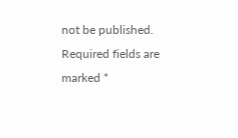not be published. Required fields are marked *